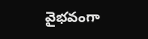వైభవంగా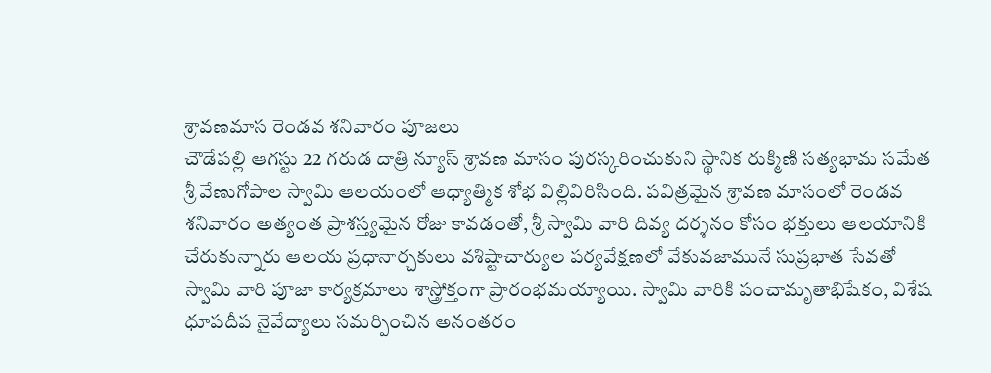శ్రావణమాస రెండవ శనివారం పూజలు
చౌడేపల్లి ఆగస్టు 22 గరుడ దాత్రి న్యూస్ శ్రావణ మాసం పురస్కరించుకుని స్థానిక రుక్మిణి సత్యభామ సమేత శ్రీ వేణుగోపాల స్వామి ఆలయంలో ఆధ్యాత్మిక శోభ విల్లివిరిసింది. పవిత్రమైన శ్రావణ మాసంలో రెండవ శనివారం అత్యంత ప్రాశస్త్యమైన రోజు కావడంతో, శ్రీ స్వామి వారి దివ్య దర్శనం కోసం భక్తులు ఆలయానికి చేరుకున్నారు ఆలయ ప్రధానార్చకులు వశిష్టాచార్యుల పర్యవేక్షణలో వేకువజామునే సుప్రభాత సేవతో స్వామి వారి పూజా కార్యక్రమాలు శాస్త్రోక్తంగా ప్రారంభమయ్యాయి. స్వామి వారికి పంచామృతాభిషేకం, విశేష ధూపదీప నైవేద్యాలు సమర్పించిన అనంతరం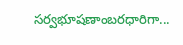సర్వభూషణాంబరధారిగా...